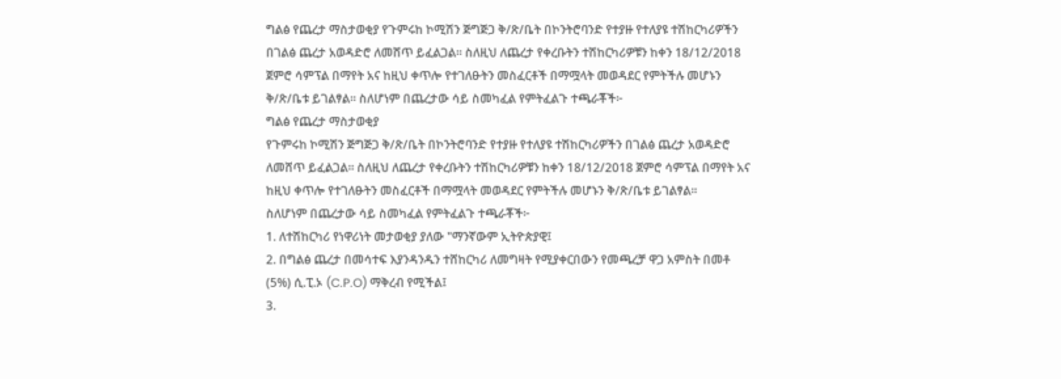ግልፅ የጨረታ ማስታወቂያ የጉምሩከ ኮሚሽን ጅግጅጋ ቅ/ጽ/ቤት በኮንትሮባንድ የተያዙ የተለያዩ ተሽከርካሪዎችን በገልፅ ጨረታ አወዳድሮ ለመሸጥ ይፈልጋል፡፡ ስለዚህ ለጨረታ የቀረቡትን ተሽከርካሪዎቹን ከቀን 18/12/2018 ጀምሮ ሳምፕል በማየት አና ከዚህ ቀጥሎ የተገለፁትን መስፈርቶች በማሟላት መወዳደር የምትችሉ መሆኑን ቅ/ጽ/ቤቱ ይገልፃል፡፡ ስለሆነም በጨረታው ሳይ ስመካፈል የምትፈልጉ ተጫራቾች፦
ግልፅ የጨረታ ማስታወቂያ
የጉምሩከ ኮሚሽን ጅግጅጋ ቅ/ጽ/ቤት በኮንትሮባንድ የተያዙ የተለያዩ ተሽከርካሪዎችን በገልፅ ጨረታ አወዳድሮ ለመሸጥ ይፈልጋል፡፡ ስለዚህ ለጨረታ የቀረቡትን ተሽከርካሪዎቹን ከቀን 18/12/2018 ጀምሮ ሳምፕል በማየት አና ከዚህ ቀጥሎ የተገለፁትን መስፈርቶች በማሟላት መወዳደር የምትችሉ መሆኑን ቅ/ጽ/ቤቱ ይገልፃል፡፡
ስለሆነም በጨረታው ሳይ ስመካፈል የምትፈልጉ ተጫራቾች፦
1. ለተሽከርካሪ የነዋሪነት መታወቂያ ያለው "ማንኛውም ኢትዮጵያዊ፤
2. በግልፅ ጨረታ በመሳተፍ እያንዳንዱን ተሸከርካሪ ለመግዛት የሚያቀርበውን የመጫረቻ ዋጋ አምስት በመቶ (5%) ሲ.ፒ.ኦ (C.P.O) ማቅረብ የሚችል፤
3.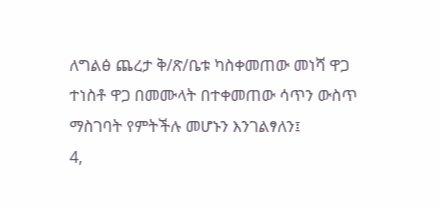ለግልፅ ጨረታ ቅ/ጽ/ቤቱ ካስቀመጠው መነሻ ዋጋ ተነስቶ ዋጋ በመሙላት በተቀመጠው ሳጥን ውስጥ ማስገባት የምትችሉ መሆኑን እንገልፃለን፤
4,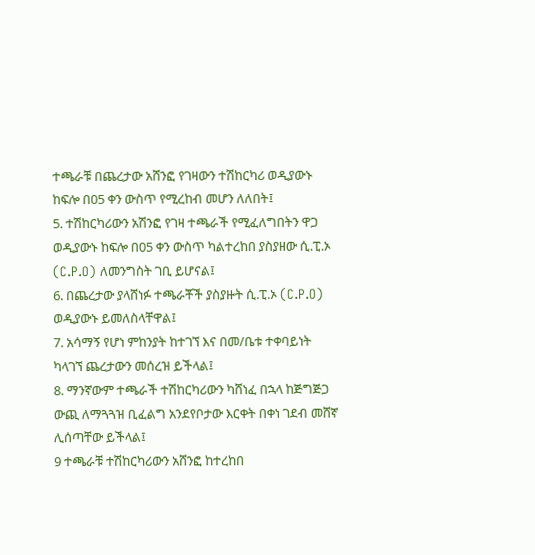ተጫራቹ በጨረታው አሸንፎ የገዛውን ተሽከርካሪ ወዲያውኑ ከፍሎ በ05 ቀን ውስጥ የሚረከብ መሆን ለለበት፤
5. ተሽከርካሪውን አሽንፎ የገዛ ተጫራች የሚፈለግበትን ዋጋ ወዲያውኑ ከፍሎ በ05 ቀን ውስጥ ካልተረከበ ያስያዘው ሲ.ፒ.ኦ (C.P.O) ለመንግስት ገቢ ይሆናል፤
6. በጨረታው ያላሸነፉ ተጫራቾች ያስያዙት ሲ.ፒ.ኦ (C.P.O) ወዲያውኑ ይመለስላቸዋል፤
7. አሳማኝ የሆነ ምከንያት ከተገኘ እና በመ/ቤቱ ተቀባይነት ካላገኘ ጨረታውን መሰረዝ ይችላል፤
8. ማንኛውም ተጫራች ተሽከርካሪውን ካሸነፈ በኋላ ከጅግጅጋ ውጪ ለማጓጓዝ ቢፈልግ አንደየቦታው እርቀት በቀነ ገደብ መሸኛ ሊሰጣቸው ይችላል፤
9 ተጫራቹ ተሽከርካሪውን አሸንፎ ከተረከበ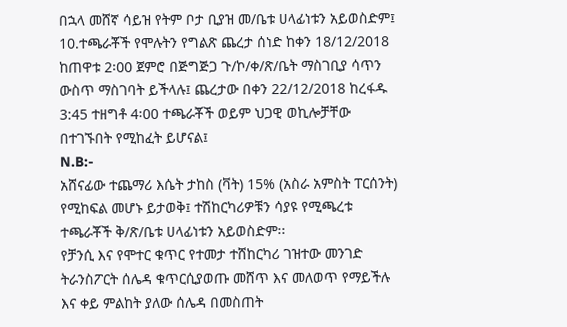በኋላ መሸኛ ሳይዝ የትም ቦታ ቢያዝ መ/ቤቱ ሀላፊነቱን አይወስድም፤
10.ተጫራቾች የሞሉትን የግልጽ ጨረታ ሰነድ ከቀን 18/12/2018 ከጠዋቱ 2፡00 ጀምሮ በጅግጅጋ ጉ/ኮ/ቀ/ጽ/ቤት ማስገቢያ ሳጥን ውስጥ ማስገባት ይችላሉ፤ ጨረታው በቀን 22/12/2018 ከረፋዱ 3:45 ተዘግቶ 4፡00 ተጫራቾች ወይም ህጋዊ ወኪሎቻቸው በተገኙበት የሚከፈት ይሆናል፤
N.B:-
አሸናፊው ተጨማሪ እሴት ታከስ (ቫት) 15% (አስራ አምስት ፐርሰንት) የሚከፍል መሆኑ ይታወቅ፤ ተሽከርካሪዎቹን ሳያዩ የሚጫረቱ ተጫራቾች ቅ/ጽ/ቤቱ ሀላፊነቱን አይወስድም፡፡
የቻንሲ እና የሞተር ቁጥር የተመታ ተሸከርካሪ ገዝተው መንገድ ትራንስፖርት ሰሌዳ ቁጥርሲያወጡ መሸጥ እና መለወጥ የማይችሉ እና ቀይ ምልከት ያለው ሰሌዳ በመስጠት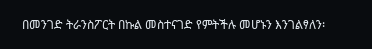በመንገድ ትራንስፖርት በኩል መስተናገድ የምትችሉ መሆኑን እንገልፃለን፡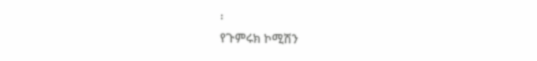፡
የጉምሩክ ኮሚሽን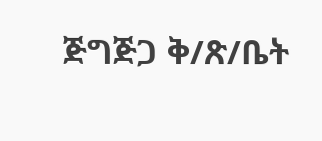ጅግጅጋ ቅ/ጽ/ቤት